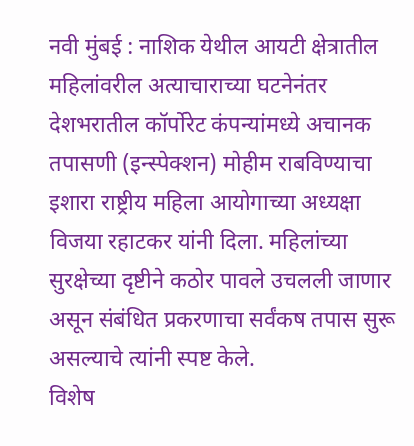नवी मुंबई : नाशिक येथील आयटी क्षेत्रातील महिलांवरील अत्याचाराच्या घटनेनंतर देशभरातील कॉर्पोरेट कंपन्यांमध्ये अचानक तपासणी (इन्स्पेक्शन) मोहीम राबविण्याचा इशारा राष्ट्रीय महिला आयोगाच्या अध्यक्षा विजया रहाटकर यांनी दिला. महिलांच्या सुरक्षेच्या दृष्टीने कठोर पावले उचलली जाणार असून संबंधित प्रकरणाचा सर्वंकष तपास सुरू असल्याचे त्यांनी स्पष्ट केले.
विशेष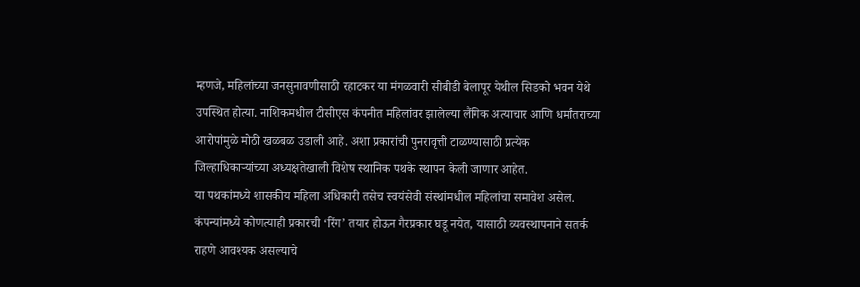म्हणजे, महिलांच्या जनसुनावणीसाठी रहाटकर या मंगळवारी सीबीडी बेलापूर येथील सिडको भवन येथे उपस्थित होत्या. नाशिकमधील टीसीएस कंपनीत महिलांवर झालेल्या लैंगिक अत्याचार आणि धर्मांतराच्या आरोपांमुळे मोठी खळबळ उडाली आहे. अशा प्रकारांची पुनरावृत्ती टाळण्यासाठी प्रत्येक जिल्हाधिकाऱ्यांच्या अध्यक्षतेखाली विशेष स्थानिक पथके स्थापन केली जाणार आहेत.
या पथकांमध्ये शासकीय महिला अधिकारी तसेच स्वयंसेवी संस्थांमधील महिलांचा समावेश असेल. कंपन्यांमध्ये कोणत्याही प्रकारची ‘रिंग’ तयार होऊन गैरप्रकार घडू नयेत, यासाठी व्यवस्थापनाने सतर्क राहणे आवश्यक असल्याचे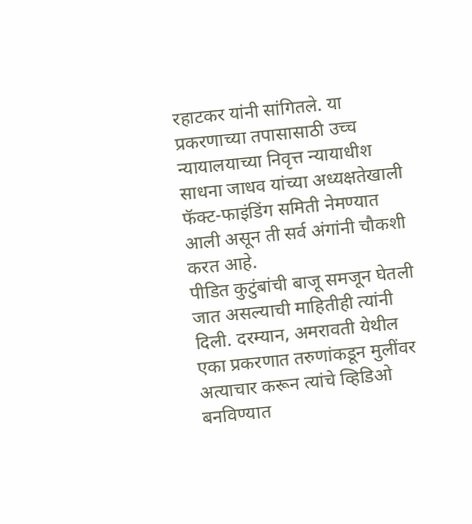रहाटकर यांनी सांगितले. या प्रकरणाच्या तपासासाठी उच्च न्यायालयाच्या निवृत्त न्यायाधीश साधना जाधव यांच्या अध्यक्षतेखाली फॅक्ट-फाइंडिंग समिती नेमण्यात आली असून ती सर्व अंगांनी चौकशी करत आहे.
पीडित कुटुंबांची बाजू समजून घेतली जात असल्याची माहितीही त्यांनी दिली. दरम्यान, अमरावती येथील एका प्रकरणात तरुणांकडून मुलींवर अत्याचार करून त्यांचे व्हिडिओ बनविण्यात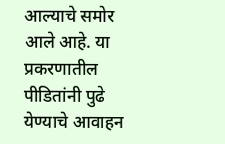आल्याचे समोर आले आहे. या प्रकरणातील पीडितांनी पुढे येण्याचे आवाहन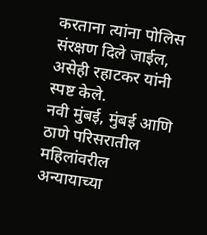करताना त्यांना पोलिस संरक्षण दिले जाईल, असेही रहाटकर यांनी स्पष्ट केले.
नवी मुंबई, मुंबई आणि ठाणे परिसरातील महिलांवरील अन्यायाच्या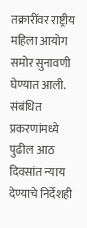तक्रारींवर राष्ट्रीय महिला आयोग समोर सुनावणी घेण्यात आली. संबंधित प्रकरणांमध्ये पुढील आठ दिवसांत न्याय देण्याचे निर्देशही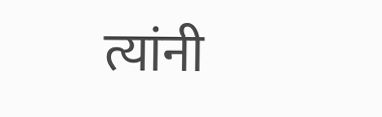त्यांनी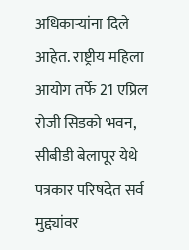अधिकाऱ्यांना दिले आहेत. राष्ट्रीय महिला आयोग तर्फे 21 एप्रिल रोजी सिडको भवन, सीबीडी बेलापूर येथे पत्रकार परिषदेत सर्व मुद्द्यांवर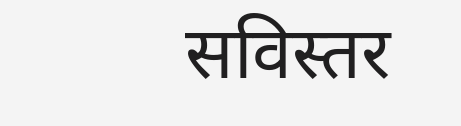सविस्तर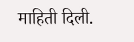माहिती दिली.